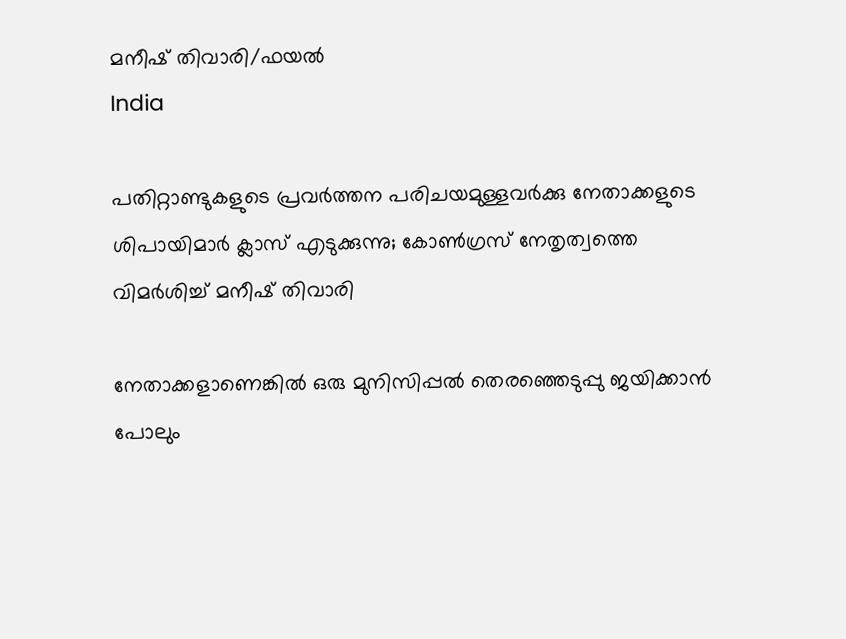മനീഷ് തിവാരി/ഫയല്‍
India

പതിറ്റാണ്ടുകളുടെ പ്രവര്‍ത്തന പരിചയമുള്ളവര്‍ക്കു നേതാക്കളുടെ ശിപായിമാര്‍ ക്ലാസ് എടുക്കുന്നു; കോണ്‍ഗ്രസ് നേതൃത്വത്തെ വിമര്‍ശിച്ച് മനീഷ് തിവാരി

നേതാക്കളാണെങ്കില്‍ ഒരു മുനിസിപ്പല്‍ തെരഞ്ഞെടുപ്പു ജയിക്കാന്‍ പോലും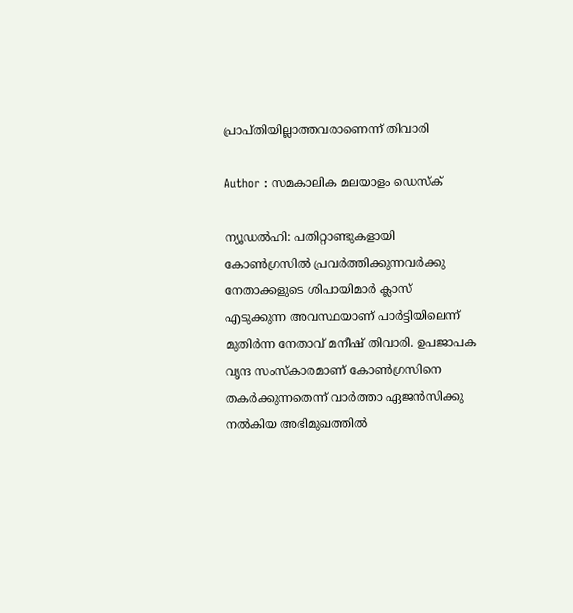പ്രാപ്തിയില്ലാത്തവരാണെന്ന് തിവാരി

Author : സമകാലിക മലയാളം ഡെസ്ക്

ന്യൂഡല്‍ഹി: പതിറ്റാണ്ടുകളായി കോണ്‍ഗ്രസില്‍ പ്രവര്‍ത്തിക്കുന്നവര്‍ക്കു നേതാക്കളുടെ ശിപായിമാര്‍ ക്ലാസ് എടുക്കുന്ന അവസ്ഥയാണ് പാര്‍ട്ടിയിലെന്ന് മുതിര്‍ന്ന നേതാവ് മനീഷ് തിവാരി. ഉപജാപക വൃന്ദ സംസ്‌കാരമാണ് കോണ്‍ഗ്രസിനെ തകര്‍ക്കുന്നതെന്ന് വാര്‍ത്താ ഏജന്‍സിക്കു നല്‍കിയ അഭിമുഖത്തില്‍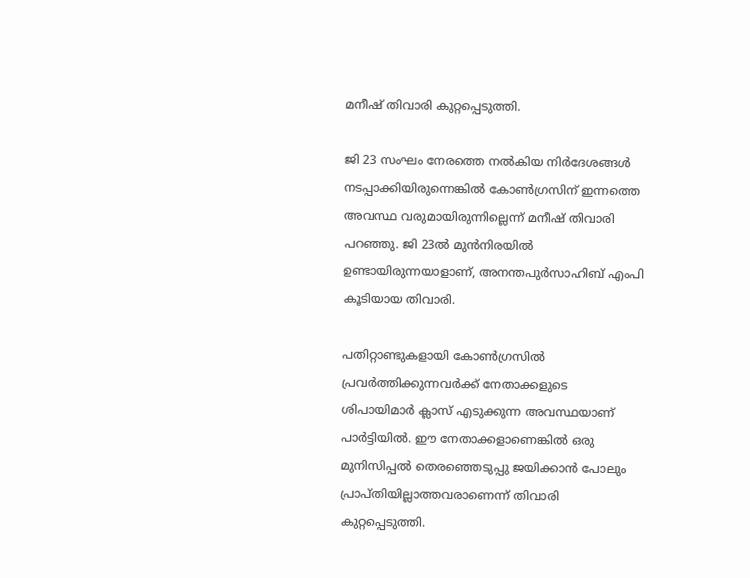മനീഷ് തിവാരി കുറ്റപ്പെടുത്തി.

ജി 23 സംഘം നേരത്തെ നല്‍കിയ നിര്‍ദേശങ്ങള്‍ നടപ്പാക്കിയിരുന്നെങ്കില്‍ കോണ്‍ഗ്രസിന് ഇന്നത്തെ അവസ്ഥ വരുമായിരുന്നില്ലെന്ന് മനീഷ് തിവാരി പറഞ്ഞു. ജി 23ല്‍ മുന്‍നിരയില്‍ ഉണ്ടായിരുന്നയാളാണ്, അനന്തപുര്‍സാഹിബ് എംപി കൂടിയായ തിവാരി.

പതിറ്റാണ്ടുകളായി കോണ്‍ഗ്രസില്‍ പ്രവര്‍ത്തിക്കുന്നവര്‍ക്ക് നേതാക്കളുടെ ശിപായിമാര്‍ ക്ലാസ് എടുക്കുന്ന അവസ്ഥയാണ് പാര്‍ട്ടിയില്‍. ഈ നേതാക്കളാണെങ്കില്‍ ഒരു മുനിസിപ്പല്‍ തെരഞ്ഞെടുപ്പു ജയിക്കാന്‍ പോലും പ്രാപ്തിയില്ലാത്തവരാണെന്ന് തിവാരി കുറ്റപ്പെടുത്തി.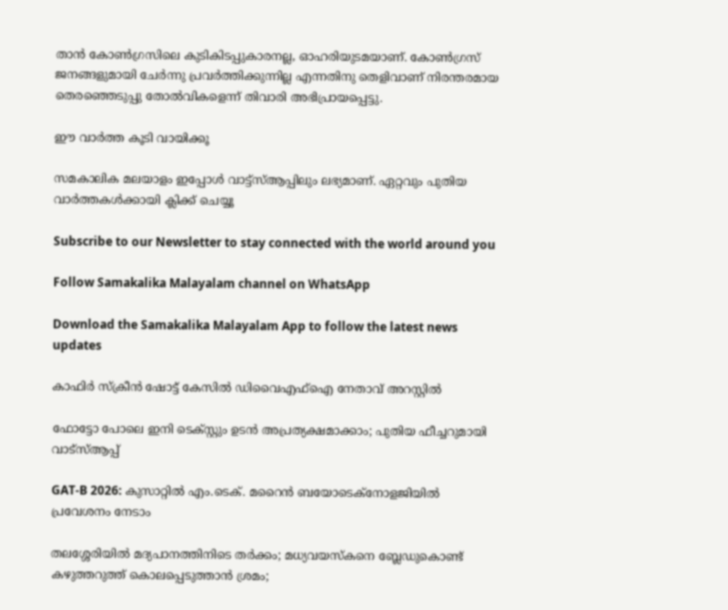താന്‍ കോണ്‍ഗ്രസിലെ കുടികിടപ്പുകാരനല്ല, ഓഹരിയുടമയാണ്. കോണ്‍ഗ്രസ് ജനങ്ങളുമായി ചേര്‍ന്നു പ്രവര്‍ത്തിക്കുന്നില്ല എന്നതിനു തെളിവാണ് നിരന്തരമായ തെരഞ്ഞെടുപ്പു തോല്‍വികളെന്ന് തിവാരി അഭിപ്രായപ്പെട്ടു.

ഈ വാര്‍ത്ത കൂടി വായിക്കൂ

സമകാലിക മലയാളം ഇപ്പോള്‍ വാട്ട്‌സ്ആപ്പിലും ലഭ്യമാണ്. ഏറ്റവും പുതിയ വാര്‍ത്തകള്‍ക്കായി ക്ലിക്ക് ചെയ്യൂ

Subscribe to our Newsletter to stay connected with the world around you

Follow Samakalika Malayalam channel on WhatsApp

Download the Samakalika Malayalam App to follow the latest news updates

കാഫിര്‍ സ്‌ക്രീന്‍ ഷോട്ട് കേസില്‍ ഡിവൈഎഫ്‌ഐ നേതാവ് അറസ്റ്റില്‍

ഫോട്ടോ പോലെ ഇനി ടെക്സ്റ്റും ഉടന്‍ അപ്രത്യക്ഷമാക്കാം; പുതിയ ഫീച്ചറുമായി വാട്‌സ്ആപ്പ്

GAT-B 2026: കുസാറ്റിൽ എം.ടെക്. മറൈൻ ബയോടെക്നോളജിയിൽ പ്രവേശനം നേടാം

തലശ്ശേരിയിൽ മദ്യപാനത്തിനിടെ തർക്കം; മധ്യവയസ്കനെ ബ്ലേഡുകൊണ്ട് കഴുത്തറുത്ത് കൊലപ്പെടുത്താൻ ശ്രമം;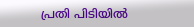പ്രതി പിടിയിൽ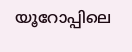യൂറോപ്പിലെ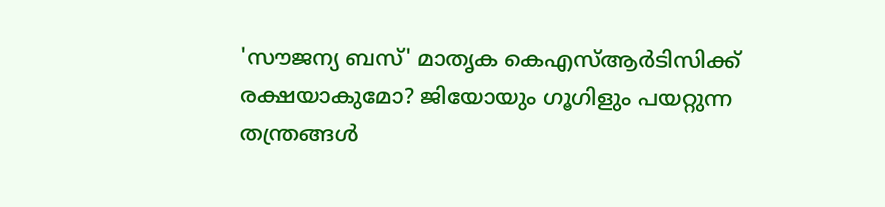'സൗജന്യ ബസ്' മാതൃക കെഎസ്ആർടിസിക്ക് രക്ഷയാകുമോ? ജിയോയും ഗൂഗിളും പയറ്റുന്ന തന്ത്രങ്ങൾ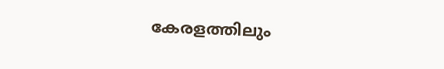കേരളത്തിലും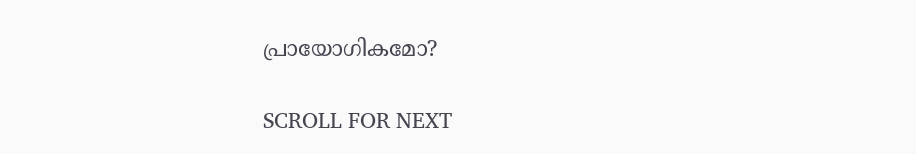പ്രായോഗികമോ?

SCROLL FOR NEXT